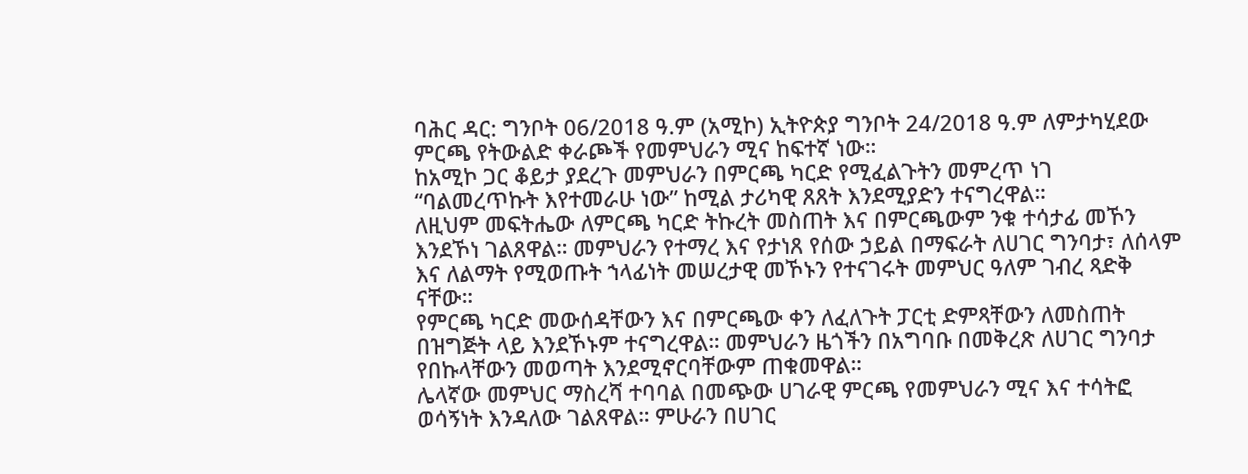ባሕር ዳር: ግንቦት 06/2018 ዓ.ም (አሚኮ) ኢትዮጵያ ግንቦት 24/2018 ዓ.ም ለምታካሂደው ምርጫ የትውልድ ቀራጮች የመምህራን ሚና ከፍተኛ ነው።
ከአሚኮ ጋር ቆይታ ያደረጉ መምህራን በምርጫ ካርድ የሚፈልጉትን መምረጥ ነገ “ባልመረጥኩት እየተመራሁ ነው” ከሚል ታሪካዊ ጸጸት እንደሚያድን ተናግረዋል።
ለዚህም መፍትሔው ለምርጫ ካርድ ትኩረት መስጠት እና በምርጫውም ንቁ ተሳታፊ መኾን እንደኾነ ገልጸዋል። መምህራን የተማረ እና የታነጸ የሰው ኃይል በማፍራት ለሀገር ግንባታ፣ ለሰላም እና ለልማት የሚወጡት ኀላፊነት መሠረታዊ መኾኑን የተናገሩት መምህር ዓለም ገብረ ጻድቅ ናቸው።
የምርጫ ካርድ መውሰዳቸውን እና በምርጫው ቀን ለፈለጉት ፓርቲ ድምጻቸውን ለመስጠት በዝግጅት ላይ እንደኾኑም ተናግረዋል። መምህራን ዜጎችን በአግባቡ በመቅረጽ ለሀገር ግንባታ የበኩላቸውን መወጣት እንደሚኖርባቸውም ጠቁመዋል።
ሌላኛው መምህር ማስረሻ ተባባል በመጭው ሀገራዊ ምርጫ የመምህራን ሚና እና ተሳትፎ ወሳኝነት እንዳለው ገልጸዋል። ምሁራን በሀገር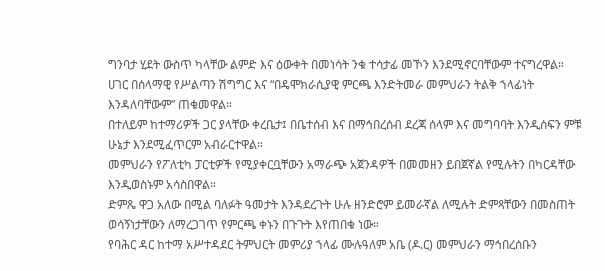ግንባታ ሂደት ውስጥ ካላቸው ልምድ እና ዕውቀት በመነሳት ንቁ ተሳታፊ መኾን እንደሚኖርባቸውም ተናግረዋል።
ሀገር በሰላማዊ የሥልጣን ሽግግር እና “በዴሞክራሲያዊ ምርጫ እንድትመራ መምህራን ትልቅ ኀላፊነት እንዳለባቸውም” ጠቁመዋል።
በተለይም ከተማሪዎች ጋር ያላቸው ቀረቤታ፤ በቤተሰብ እና በማኅበረሰብ ደረጃ ሰላም እና መግባባት እንዲሰፍን ምቹ ሁኔታ እንደሚፈጥርም አብራርተዋል።
መምህራን የፖለቲካ ፓርቲዎች የሚያቀርቧቸውን አማራጭ አጀንዳዎች በመመዘን ይበጀኛል የሚሉትን በካርዳቸው እንዲወስኑም አሳስበዋል።
ድምጼ ዋጋ አለው በሚል ባለፉት ዓመታት እንዳደረጉት ሁሉ ዘንድሮም ይመራኛል ለሚሉት ድምጻቸውን በመስጠት ወሳኝነታቸውን ለማረጋገጥ የምርጫ ቀኑን በጉጉት እየጠበቁ ነው።
የባሕር ዳር ከተማ አሥተዳደር ትምህርት መምሪያ ኀላፊ ሙሉዓለም አቤ (ዶ.ር) መምህራን ማኅበረሰቡን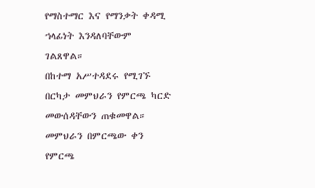የማስተማር እና የማንቃት ቀዳሚ ኀላፊነት እንዳለባቸውም ገልጸዋል።
በከተማ አሥተዳደሩ የሚገኙ በርካታ መምህራን የምርጫ ካርድ መውሰዳቸውን ጠቁመዋል። መምህራን በምርጫው ቀን የምርጫ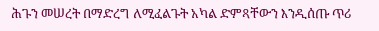ሕጉን መሠረት በማድረግ ለሚፈልጉት አካል ድምጻቸውን እንዲሰጡ ጥሪ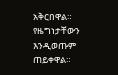አቅርበዋል። የዜግነታቸውን እንዲወጡም ጠይቀዋል።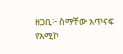ዘጋቢ፦ ስማቸው አጥናፍ
የአሚኮ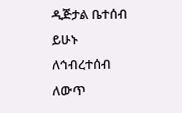ዲጅታል ቤተሰብ ይሁኑ
ለኅብረተሰብ ለውጥ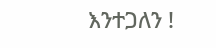እንተጋለን !